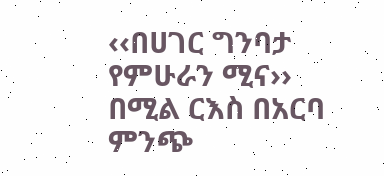‹‹በሀገር ግንባታ የምሁራን ሚና›› በሚል ርእስ በአርባ ምንጭ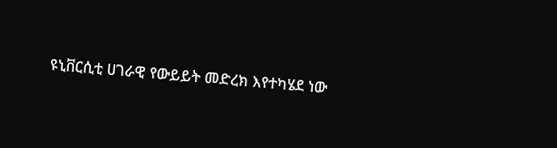ዩኒቨርሲቲ ሀገራዊ የውይይት መድረክ እየተካሄደ ነው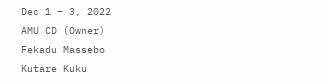Dec 1 – 3, 2022
AMU CD (Owner)
Fekadu Massebo
Kutare Kuku